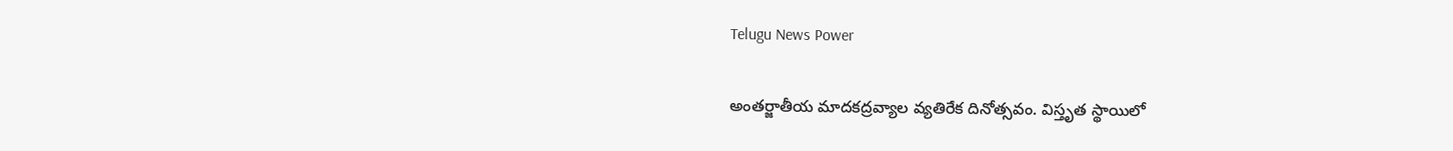Telugu News Power

అంతర్జాతీయ మాదకద్రవ్యాల వ్యతిరేక దినోత్సవం. విస్తృత స్థాయిలో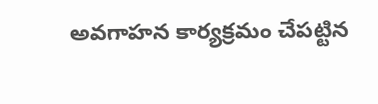అవగాహన కార్యక్రమం చేపట్టిన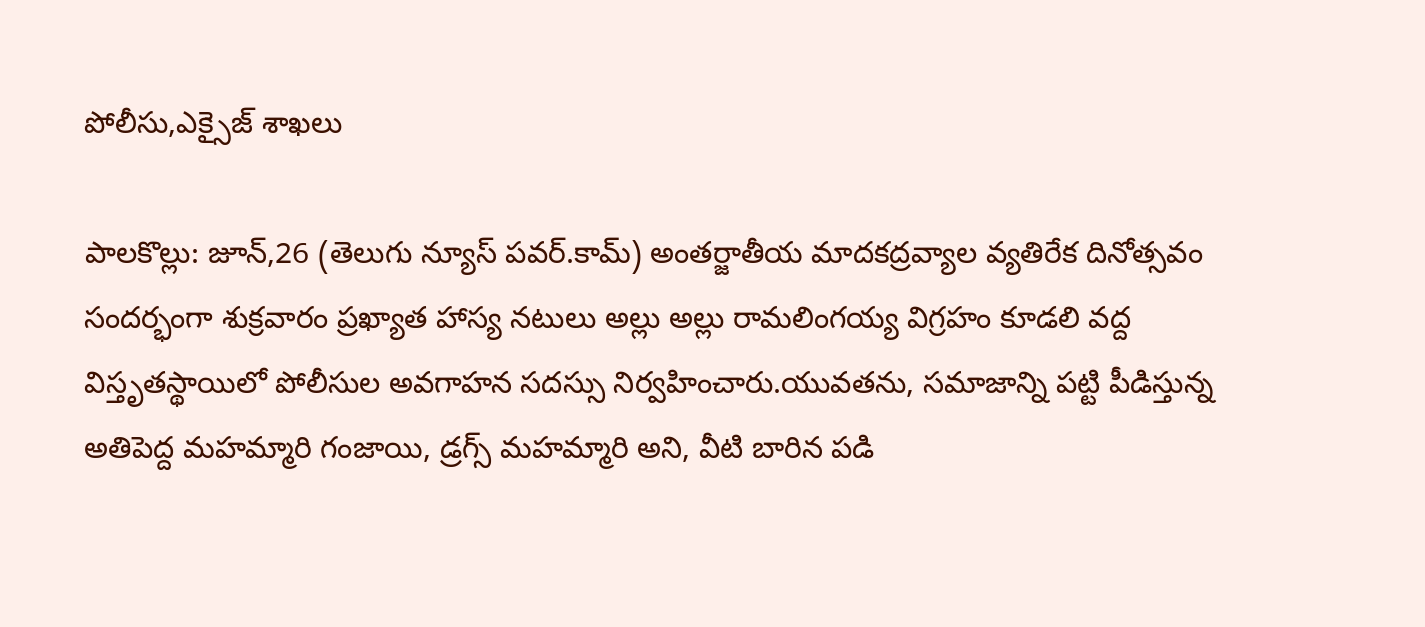పోలీసు,ఎక్సైజ్ శాఖలు

పాలకొల్లు: జూన్,26 (తెలుగు న్యూస్ పవర్.కామ్) అంతర్జాతీయ మాదకద్రవ్యాల వ్యతిరేక దినోత్సవం సందర్భంగా శుక్రవారం ప్రఖ్యాత హాస్య నటులు అల్లు అల్లు రామలింగయ్య విగ్రహం కూడలి వద్ద విస్తృతస్థాయిలో పోలీసుల అవగాహన సదస్సు నిర్వహించారు.యువతను, సమాజాన్ని పట్టి పీడిస్తున్న అతిపెద్ద మహమ్మారి గంజాయి, డ్రగ్స్ మహమ్మారి అని, వీటి బారిన పడి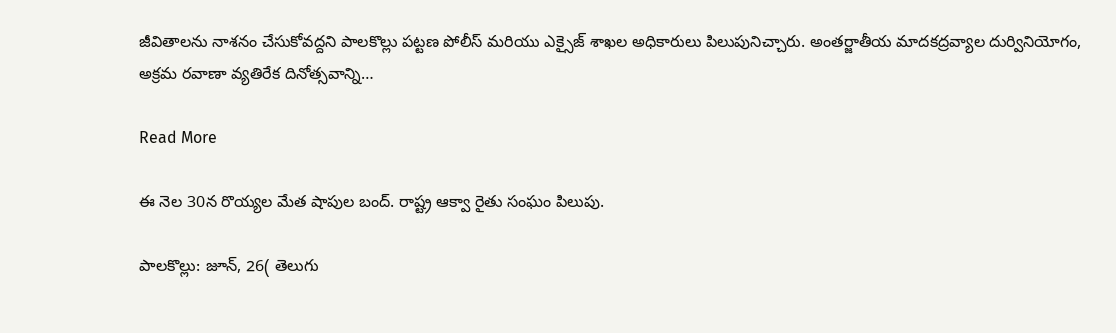జీవితాలను నాశనం చేసుకోవద్దని పాలకొల్లు పట్టణ పోలీస్ మరియు ఎక్సైజ్ శాఖల అధికారులు పిలుపునిచ్చారు. అంతర్జాతీయ మాదకద్రవ్యాల దుర్వినియోగం, అక్రమ రవాణా వ్యతిరేక దినోత్సవాన్ని…

Read More

ఈ నెల 30న రొయ్యల మేత షాపుల బంద్. రాష్ట్ర ఆక్వా రైతు సంఘం పిలుపు.

పాలకొల్లు: జూన్, 26( తెలుగు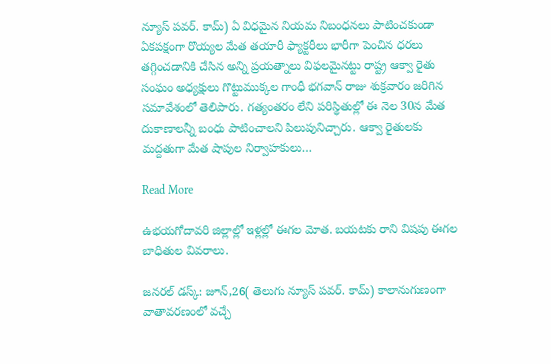న్యూస్ పవర్. కామ్) ఏ విధమైన నియమ నిబంధనలు పాటించకుండా ఏకపక్షంగా రొయ్యల మేత తయారీ ఫ్యాక్టరీలు భారీగా పెంచిన ధరలు తగ్గించడానికి చేసిన అన్ని ప్రయత్నాలు విఫలమైనట్టు రాష్ట్ర ఆక్వా రైతు సంఘం అధ్యక్షులు గొట్టుముక్కల గాంధీ భగవాన్ రాజు శుక్రవారం జరిగిన సమావేశంలో తెలిపారు. గత్యంతరం లేని పరిస్థితుల్లో ఈ నెల 30న మేత దుకాణాలన్నీ బంధు పాటించాలని పిలుపునిచ్చారు. ఆక్వా రైతులకు మద్దతుగా మేత షాపుల నిర్వాహకులు…

Read More

ఉభయగోదావరి జిల్లాల్లో ఇళ్లల్లో ఈగల మోత. బయటకు రాని విషపు ఈగల బాధితుల వివరాలు.

జనరల్ డస్క్: జూన్,26( తెలుగు న్యూస్ పవర్. కామ్) కాలానుగుణంగా వాతావరణంలో వచ్చే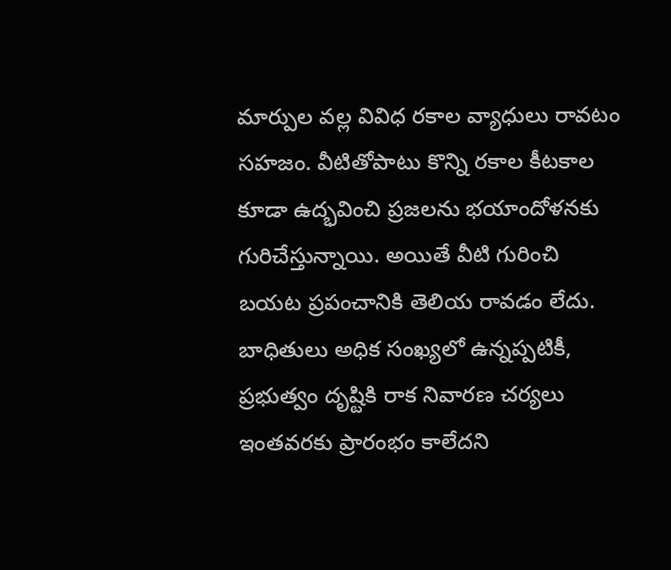మార్పుల వల్ల వివిధ రకాల వ్యాధులు రావటం సహజం. వీటితోపాటు కొన్ని రకాల కీటకాల కూడా ఉద్భవించి ప్రజలను భయాందోళనకు గురిచేస్తున్నాయి. అయితే వీటి గురించి బయట ప్రపంచానికి తెలియ రావడం లేదు. బాధితులు అధిక సంఖ్యలో ఉన్నప్పటికీ, ప్రభుత్వం దృష్టికి రాక నివారణ చర్యలు ఇంతవరకు ప్రారంభం కాలేదని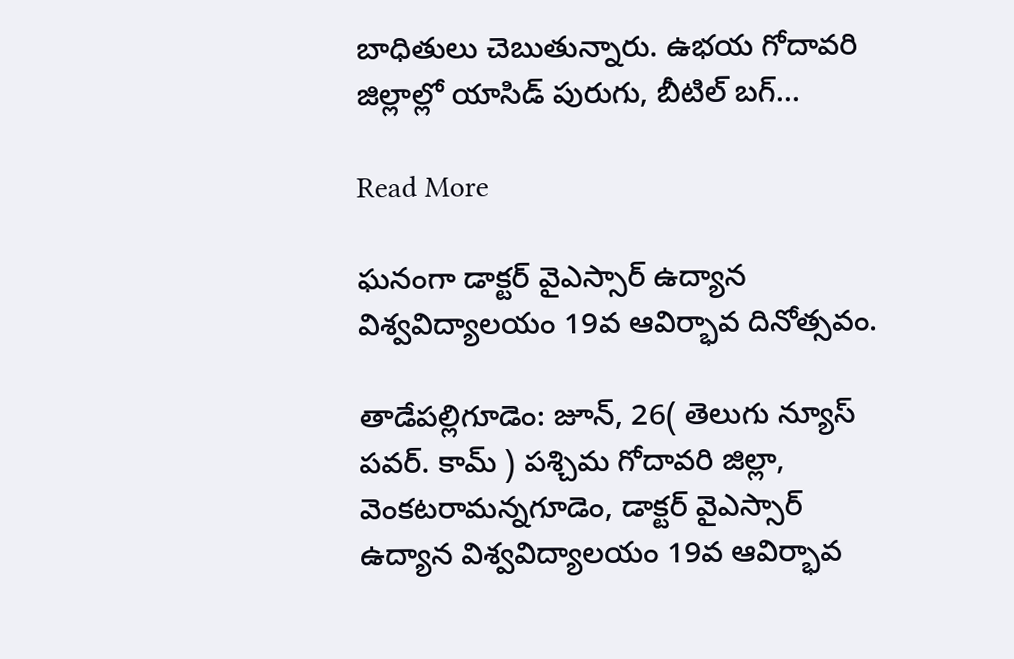బాధితులు చెబుతున్నారు. ఉభయ గోదావరి జిల్లాల్లో యాసిడ్ పురుగు, బీటిల్ బగ్…

Read More

ఘనంగా డాక్టర్ వైఎస్సార్ ఉద్యాన విశ్వవిద్యాలయం 19వ ఆవిర్భావ దినోత్సవం.

తాడేపల్లిగూడెం: జూన్, 26( తెలుగు న్యూస్ పవర్. కామ్ ) పశ్చిమ గోదావరి జిల్లా, వెంకటరామన్నగూడెం, డాక్టర్ వైఎస్సార్ ఉద్యాన విశ్వవిద్యాలయం 19వ ఆవిర్భావ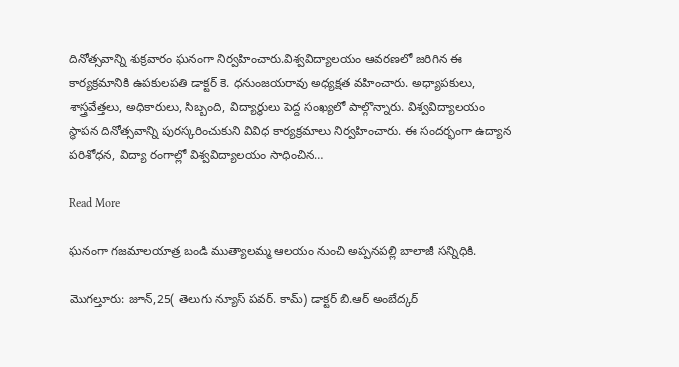దినోత్సవాన్ని శుక్రవారం ఘనంగా నిర్వహించారు.విశ్వవిద్యాలయం ఆవరణలో జరిగిన ఈ కార్యక్రమానికి ఉపకులపతి డాక్టర్ కె. ధనుంజయరావు అధ్యక్షత వహించారు. అధ్యాపకులు, శాస్త్రవేత్తలు, అధికారులు, సిబ్బంది, విద్యార్థులు పెద్ద సంఖ్యలో పాల్గొన్నారు. విశ్వవిద్యాలయం స్థాపన దినోత్సవాన్ని పురస్కరించుకుని వివిధ కార్యక్రమాలు నిర్వహించారు. ఈ సందర్భంగా ఉద్యాన పరిశోధన, విద్యా రంగాల్లో విశ్వవిద్యాలయం సాధించిన…

Read More

ఘనంగా గజమాలయాత్ర బండి ముత్యాలమ్మ ఆలయం నుంచి అప్పనపల్లి బాలాజీ సన్నిధికి.

మొగల్తూరు: జూన్,25( తెలుగు న్యూస్ పవర్. కామ్) డాక్టర్ బి.ఆర్ అంబేద్కర్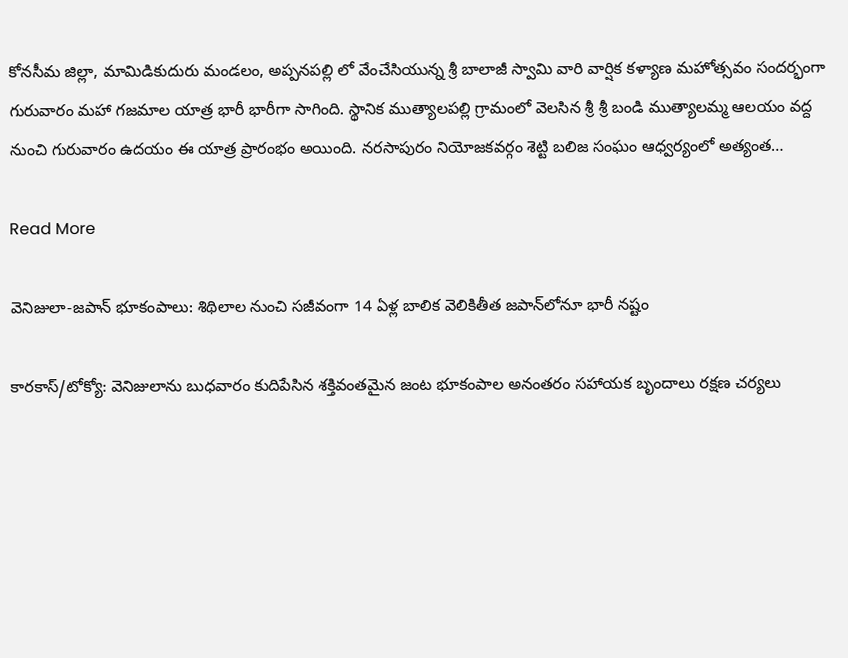కోనసీమ జిల్లా, మామిడికుదురు మండలం, అప్పనపల్లి లో వేంచేసియున్న శ్రీ బాలాజీ స్వామి వారి వార్షిక కళ్యాణ మహోత్సవం సందర్భంగా గురువారం మహా గజమాల యాత్ర భారీ భారీగా సాగింది. స్థానిక ముత్యాలపల్లి గ్రామంలో వెలసిన శ్రీ శ్రీ బండి ముత్యాలమ్మ ఆలయం వద్ద నుంచి గురువారం ఉదయం ఈ యాత్ర ప్రారంభం అయింది. నరసాపురం నియోజకవర్గం శెట్టి బలిజ సంఘం ఆధ్వర్యంలో అత్యంత…

Read More

వెనిజులా-జపాన్ భూకంపాలు: శిథిలాల నుంచి సజీవంగా 14 ఏళ్ల బాలిక వెలికితీత జపాన్‌లోనూ భారీ నష్టం

కారకాస్/టోక్యో: వెనిజులాను బుధవారం కుదిపేసిన శక్తివంతమైన జంట భూకంపాల అనంతరం సహాయక బృందాలు రక్షణ చర్యలు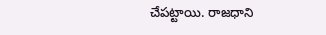చేపట్టాయి. రాజధాని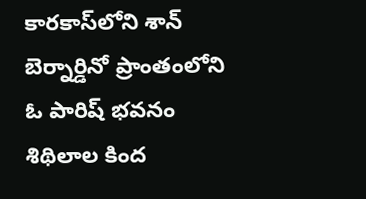కారకాస్‌లోని శాన్ బెర్నార్డినో ప్రాంతంలోని ఓ పారిష్ భవనం శిథిలాల కింద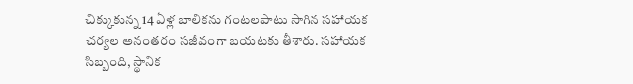చిక్కుకున్న 14 ఏళ్ల బాలికను గంటలపాటు సాగిన సహాయక చర్యల అనంతరం సజీవంగా బయటకు తీశారు. సహాయక సిబ్బంది, స్థానిక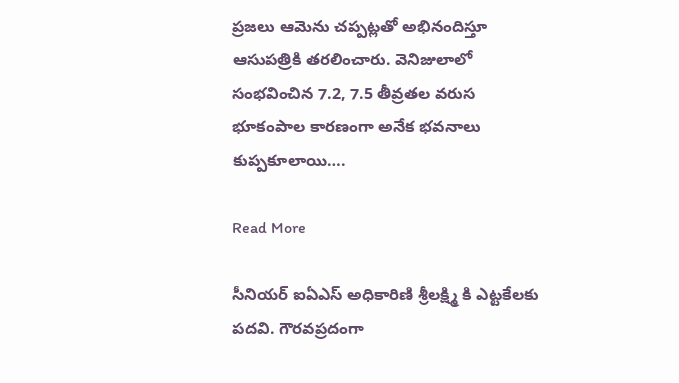ప్రజలు ఆమెను చప్పట్లతో అభినందిస్తూ ఆసుపత్రికి తరలించారు. వెనిజులాలో సంభవించిన 7.2, 7.5 తీవ్రతల వరుస భూకంపాల కారణంగా అనేక భవనాలు కుప్పకూలాయి….

Read More

సీనియర్ ఐఏఎస్ అధికారిణి శ్రీలక్ష్మి కి ఎట్టకేలకు పదవి. గౌరవప్రదంగా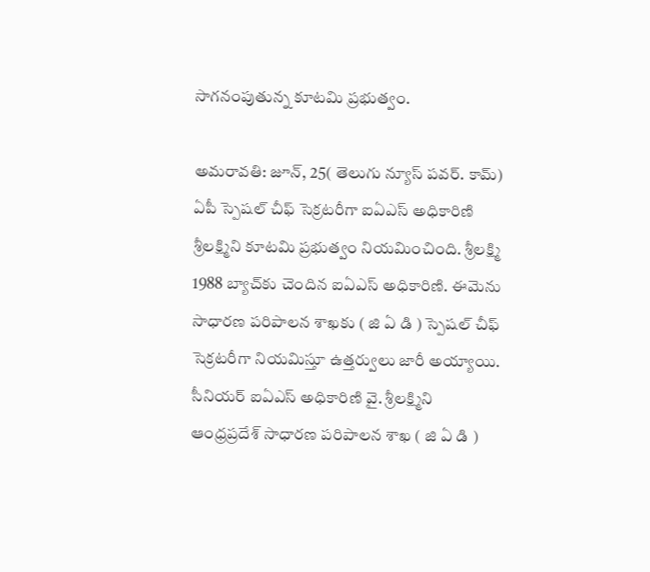సాగనంపుతున్న కూటమి ప్రభుత్వం.

అమరావతి: జూన్, 25( తెలుగు న్యూస్ పవర్. కామ్) ఏపీ స్పెషల్ చీఫ్ సెక్రటరీగా ఐఏఎస్ అధికారిణి శ్రీలక్ష్మిని కూటమి ప్రభుత్వం నియమించింది. శ్రీలక్ష్మి 1988 బ్యాచ్‌కు చెందిన ఐఏఎస్ అధికారిణి. ఈమెను సాధారణ పరిపాలన శాఖకు ( జి ఏ డి ) స్పెషల్ చీఫ్ సెక్రటరీగా నియమిస్తూ ఉత్తర్వులు జారీ అయ్యాయి. సీనియర్ ఐఏఎస్ అధికారిణి వై. శ్రీలక్ష్మిని ఆంధ్రప్రదేశ్ సాధారణ పరిపాలన శాఖ ( జి ఏ డి )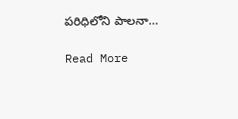పరిధిలోని పాలనా…

Read More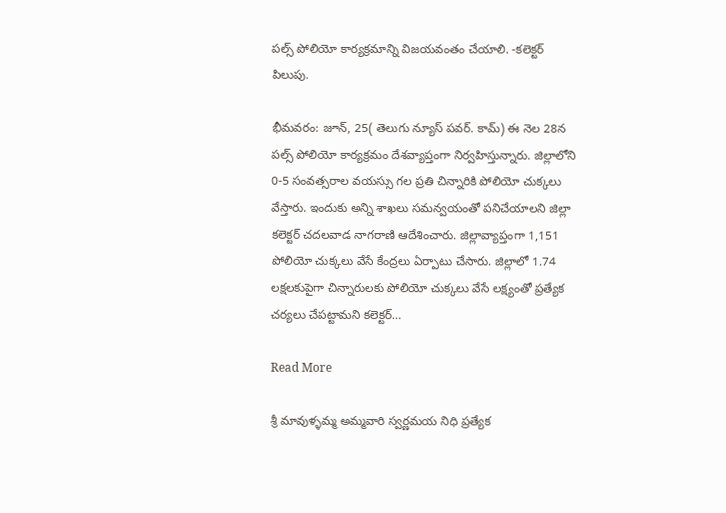పల్స్ పోలియో కార్యక్రమాన్ని విజయవంతం చేయాలి. -కలెక్టర్ పిలుపు.

భీమవరం: జూన్, 25( తెలుగు న్యూస్ పవర్. కామ్) ఈ నెల 28న పల్స్ పోలియో కార్యక్రమం దేశవ్యాప్తంగా నిర్వహిస్తున్నారు. జిల్లాలోని 0-5 సంవత్సరాల వయస్సు గల ప్రతి చిన్నారికి పోలియో చుక్కలు వేస్తారు. ఇందుకు అన్ని శాఖలు సమన్వయంతో పనిచేయాలని జిల్లా కలెక్టర్ చదలవాడ నాగరాణి ఆదేశించారు. జిల్లావ్యాప్తంగా 1,151 పోలియో చుక్కలు వేసే కేంద్రలు ఏర్పాటు చేసారు. జిల్లాలో 1.74 లక్షలకుపైగా చిన్నారులకు పోలియో చుక్కలు వేసే లక్ష్యంతో ప్రత్యేక చర్యలు చేపట్టామని కలెక్టర్…

Read More

శ్రీ మావుళ్ళమ్మ అమ్మవారి స్వర్ణమయ నిధి ప్రత్యేక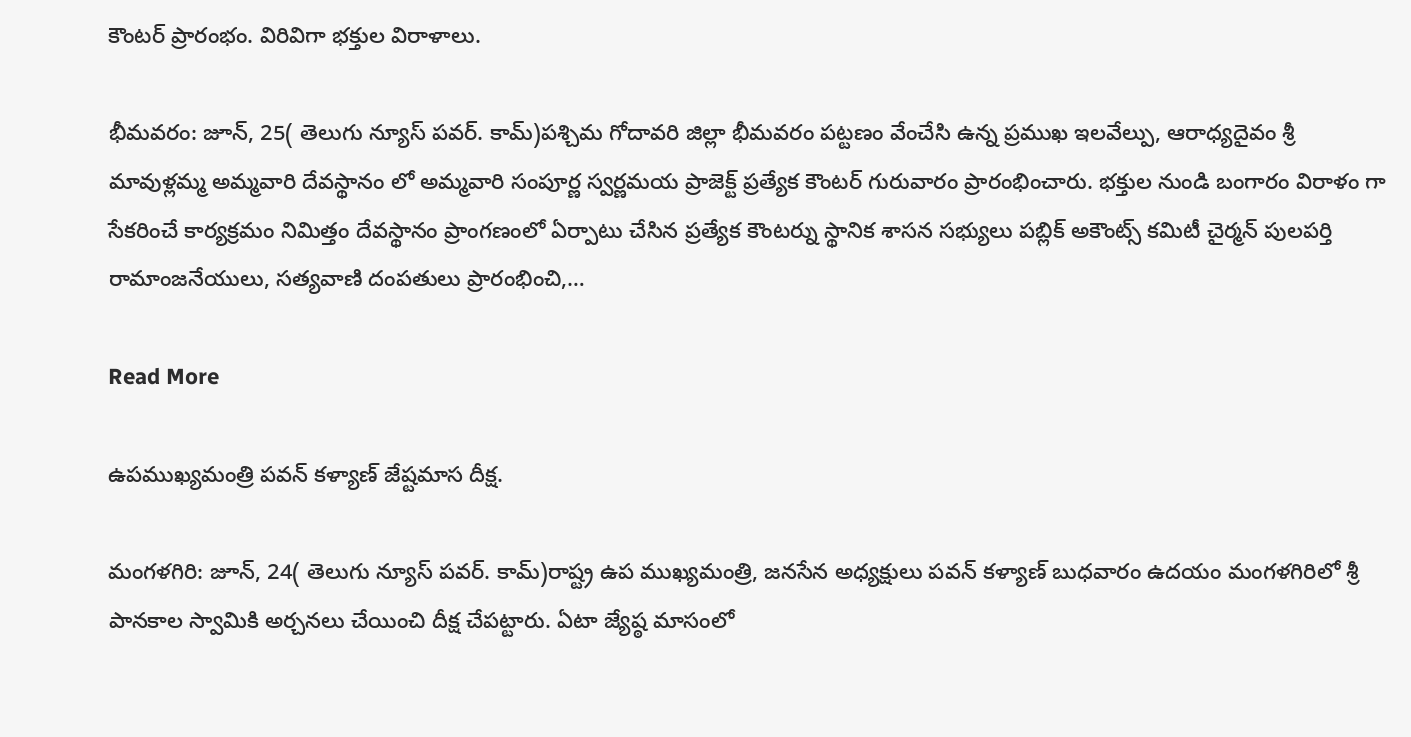కౌంటర్ ప్రారంభం. విరివిగా భక్తుల విరాళాలు.

భీమవరం: జూన్, 25( తెలుగు న్యూస్ పవర్. కామ్)పశ్చిమ గోదావరి జిల్లా భీమవరం పట్టణం వేంచేసి ఉన్న ప్రముఖ ఇలవేల్పు, ఆరాధ్యదైవం శ్రీ మావుళ్లమ్మ అమ్మవారి దేవస్థానం లో అమ్మవారి సంపూర్ణ స్వర్ణమయ ప్రాజెక్ట్ ప్రత్యేక కౌంటర్ గురువారం ప్రారంభించారు. భక్తుల నుండి బంగారం విరాళం గా సేకరించే కార్యక్రమం నిమిత్తం దేవస్థానం ప్రాంగణంలో ఏర్పాటు చేసిన ప్రత్యేక కౌంటర్ను స్థానిక శాసన సభ్యులు పబ్లిక్ అకౌంట్స్ కమిటీ చైర్మన్ పులపర్తి రామాంజనేయులు, సత్యవాణి దంపతులు ప్రారంభించి,…

Read More

ఉపముఖ్యమంత్రి పవన్ కళ్యాణ్ జేష్టమాస దీక్ష.

మంగళగిరి: జూన్, 24( తెలుగు న్యూస్ పవర్. కామ్)రాష్ట్ర ఉప ముఖ్యమంత్రి, జనసేన అధ్యక్షులు పవన్ కళ్యాణ్ బుధవారం ఉదయం మంగళగిరిలో శ్రీ పానకాల స్వామికి అర్చనలు చేయించి దీక్ష చేపట్టారు. ఏటా జ్యేష్ఠ మాసంలో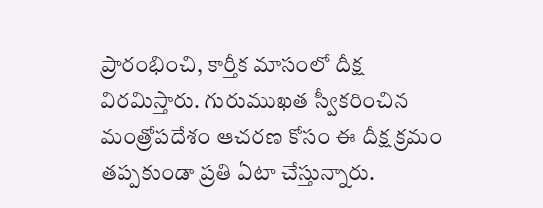ప్రారంభించి, కార్తీక మాసంలో దీక్ష విరమిస్తారు. గురుముఖత స్వీకరించిన మంత్రోపదేశం ఆచరణ కోసం ఈ దీక్ష క్రమం తప్పకుండా ప్రతి ఏటా చేస్తున్నారు.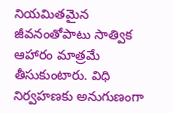నియమితమైన జీవనంతోపాటు సాత్విక ఆహారం మాత్రమే తీసుకుంటారు. విధి నిర్వహణకు అనుగుణంగా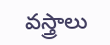వస్త్రాలు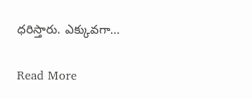ధరిస్తారు. ఎక్కువగా…

Read More